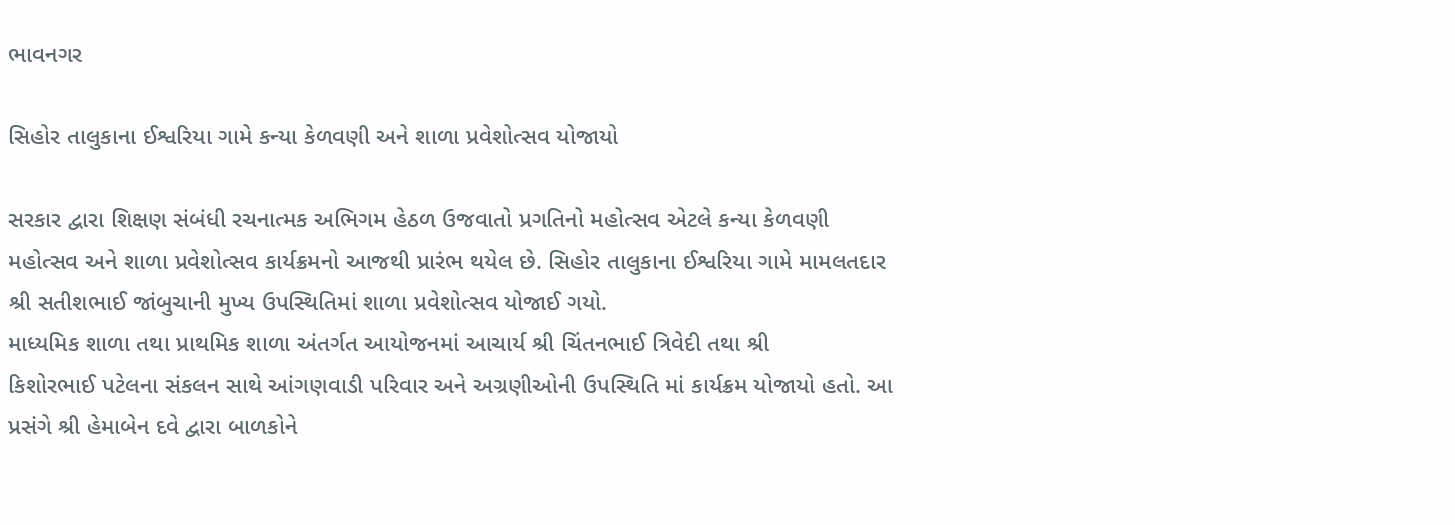ભાવનગર

સિહોર તાલુકાના ઈશ્વરિયા ગામે કન્યા કેળવણી અને શાળા પ્રવેશોત્સવ યોજાયો

સરકાર દ્વારા શિક્ષણ સંબંધી રચનાત્મક અભિગમ હેઠળ ઉજવાતો પ્રગતિનો મહોત્સવ એટલે કન્યા કેળવણી
મહોત્સવ અને શાળા પ્રવેશોત્સવ કાર્યક્રમનો આજથી પ્રારંભ થયેલ છે. સિહોર તાલુકાના ઈશ્વરિયા ગામે મામલતદાર
શ્રી સતીશભાઈ જાંબુચાની મુખ્ય ઉપસ્થિતિમાં શાળા પ્રવેશોત્સવ યોજાઈ ગયો.
માધ્યમિક શાળા તથા પ્રાથમિક શાળા અંતર્ગત આયોજનમાં આચાર્ય શ્રી ચિંતનભાઈ ત્રિવેદી તથા શ્રી
કિશોરભાઈ પટેલના સંકલન સાથે આંગણવાડી પરિવાર અને અગ્રણીઓની ઉપસ્થિતિ માં કાર્યક્રમ યોજાયો હતો. આ
પ્રસંગે શ્રી હેમાબેન દવે દ્વારા બાળકોને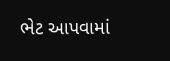ભેટ આપવામાં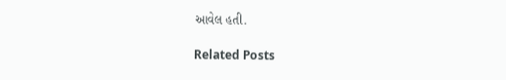આવેલ હતી.

Related Posts